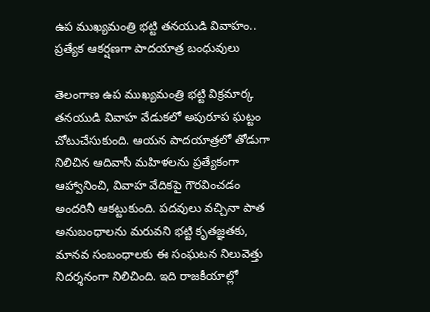ఉప ముఖ్యమంత్రి భట్టి తనయుడి వివాహం.. ప్రత్యేక ఆకర్షణగా పాదయాత్ర బంధువులు

తెలంగాణ ఉప ముఖ్యమంత్రి భట్టి విక్రమార్క తనయుడి వివాహ వేడుకలో అపురూప ఘట్టం చోటుచేసుకుంది. ఆయన పాదయాత్రలో తోడుగా నిలిచిన ఆదివాసీ మహిళలను ప్రత్యేకంగా ఆహ్వానించి, వివాహ వేదికపై గౌరవించడం అందరినీ ఆకట్టుకుంది. పదవులు వచ్చినా పాత అనుబంధాలను మరువని భట్టి కృతజ్ఞతకు, మానవ సంబంధాలకు ఈ సంఘటన నిలువెత్తు నిదర్శనంగా నిలిచింది. ఇది రాజకీయాల్లో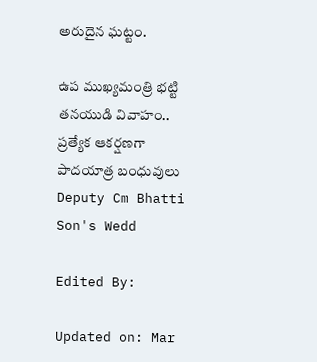అరుదైన ఘట్టం.

ఉప ముఖ్యమంత్రి భట్టి తనయుడి వివాహం.. ప్రత్యేక ఆకర్షణగా పాదయాత్ర బంధువులు
Deputy Cm Bhatti Son's Wedd

Edited By:

Updated on: Mar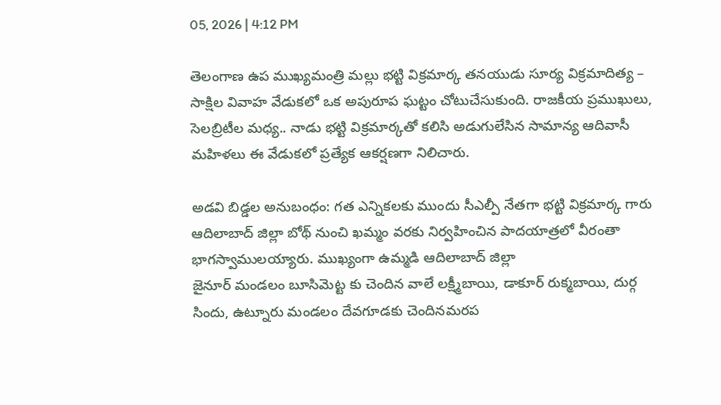05, 2026 | 4:12 PM

తెలంగాణ ఉప ముఖ్యమంత్రి మల్లు భట్టి విక్రమార్క తనయుడు సూర్య విక్రమాదిత్య – సాక్షిల వివాహ వేడుకలో ఒక అపురూప ఘట్టం చోటుచేసుకుంది. రాజకీయ ప్రముఖులు, సెలబ్రిటీల మధ్య.. నాడు భట్టి విక్రమార్కతో కలిసి అడుగులేసిన సామాన్య ఆదివాసీ మహిళలు ఈ వేడుకలో ప్రత్యేక ఆకర్షణగా నిలిచారు.

అడవి బిడ్డల అనుబంధం: గత ఎన్నికలకు ముందు సీఎల్పీ నేతగా భట్టి విక్రమార్క గారు ఆదిలాబాద్ జిల్లా బోథ్ నుంచి ఖమ్మం వరకు నిర్వహించిన పాదయాత్రలో వీరంతా భాగస్వాములయ్యారు. ముఖ్యంగా ఉమ్మడి ఆదిలాబాద్ జిల్లా
జైనూర్ మండలం బూసిమెట్ట కు చెందిన వాలే లక్ష్మీబాయి, డాకూర్ రుక్మబాయి, దుర్గ సిందు, ఉట్నూరు మండలం దేవగూడకు చెందినమరప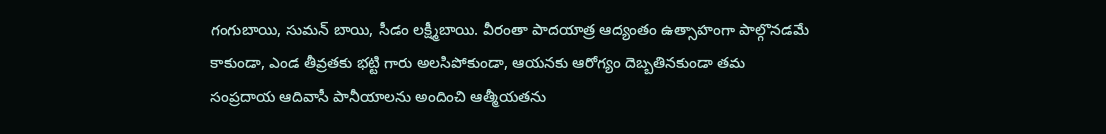గంగుబాయి, సుమన్ బాయి, సీడం లక్ష్మీబాయి. వీరంతా పాదయాత్ర ఆద్యంతం ఉత్సాహంగా పాల్గొనడమే కాకుండా, ఎండ తీవ్రతకు భట్టి గారు అలసిపోకుండా, ఆయనకు ఆరోగ్యం దెబ్బతినకుండా తమ సంప్రదాయ ఆదివాసీ పానీయాలను అందించి ఆత్మీయతను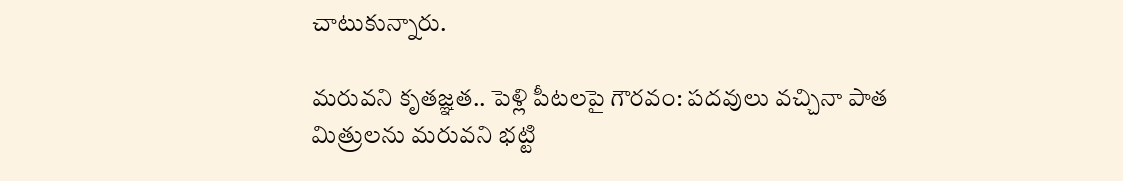చాటుకున్నారు.

మరువని కృతజ్ఞత.. పెళ్లి పీటలపై గౌరవం: పదవులు వచ్చినా పాత మిత్రులను మరువని భట్టి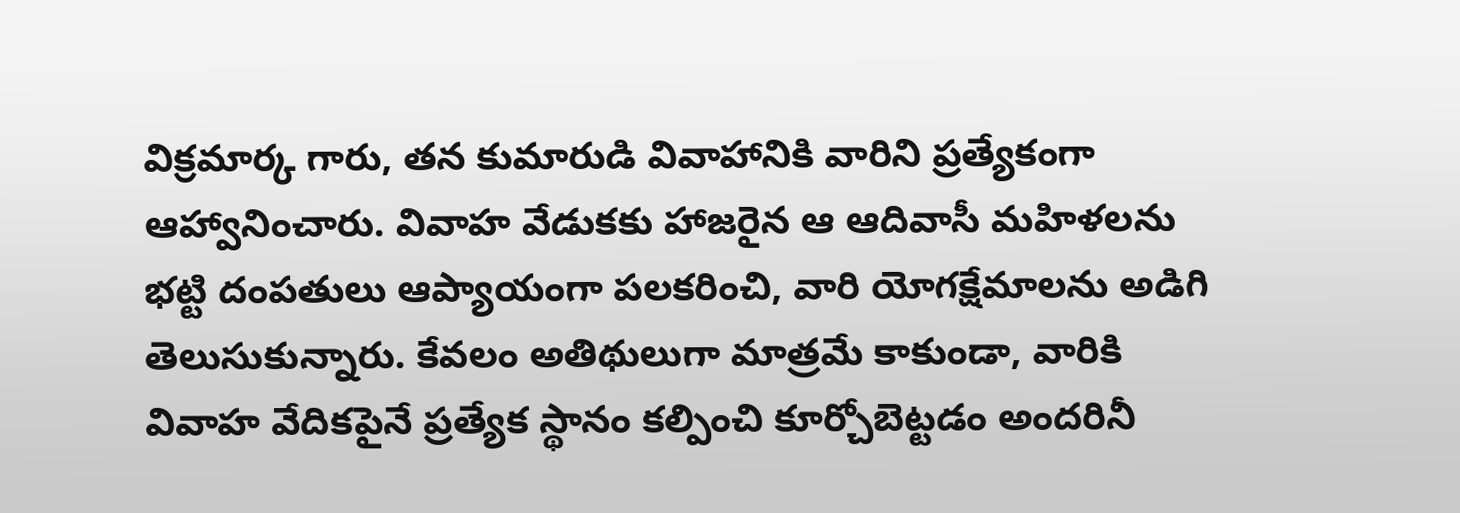విక్రమార్క గారు, తన కుమారుడి వివాహానికి వారిని ప్రత్యేకంగా ఆహ్వానించారు. వివాహ వేడుకకు హాజరైన ఆ ఆదివాసీ మహిళలను భట్టి దంపతులు ఆప్యాయంగా పలకరించి, వారి యోగక్షేమాలను అడిగి తెలుసుకున్నారు. కేవలం అతిథులుగా మాత్రమే కాకుండా, వారికి వివాహ వేదికపైనే ప్రత్యేక స్థానం కల్పించి కూర్చోబెట్టడం అందరినీ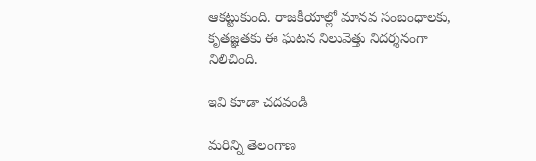ఆకట్టుకుంది. రాజకీయాల్లో మానవ సంబంధాలకు, కృతజ్ఞతకు ఈ ఘటన నిలువెత్తు నిదర్శనంగా నిలిచింది.

ఇవి కూడా చదవండి

మరిన్ని తెలంగాణ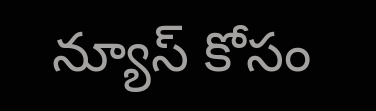న్యూస్ కోసం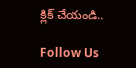క్లిక్ చేయండి..

Follow Us